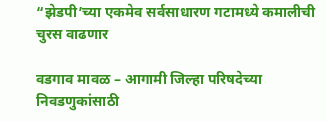“झेडपी’च्या एकमेव सर्वसाधारण गटामध्ये कमालीची चुरस वाढणार

वडगाव मावळ – आगामी जिल्हा परिषदेच्या निवडणुकांसाठी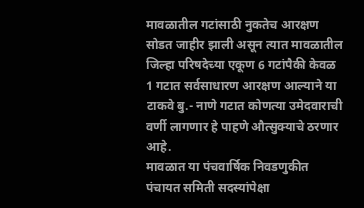मावळातील गटांसाठी नुकतेच आरक्षण सोडत जाहीर झाली असून त्यात मावळातील जिल्हा परिषदेच्या एकूण 6 गटांपैकी केवळ 1 गटात सर्वसाधारण आरक्षण आल्याने या टाकवे बु.- नाणे गटात कोणत्या उमेदवाराची वर्णी लागणार हे पाहणे औत्सुक्याचे ठरणार आहे.
मावळात या पंचवार्षिक निवडणुकीत पंचायत समिती सदस्यांपेक्षा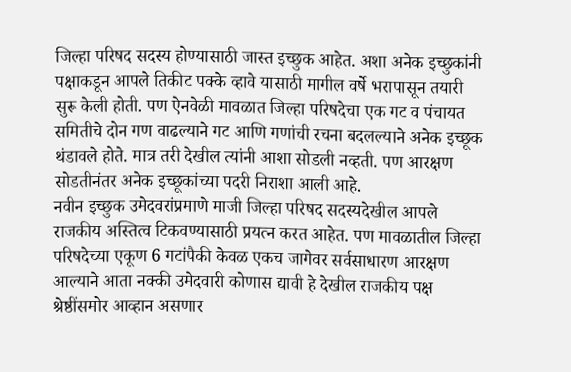जिल्हा परिषद सदस्य होण्यासाठी जास्त इच्छुक आहेत. अशा अनेक इच्छुकांनी पक्षाकडून आपले तिकीट पक्के व्हावे यासाठी मागील वर्षे भरापासून तयारी सुरू केली होती. पण ऐनवेळी मावळात जिल्हा परिषदेचा एक गट व पंचायत समितीचे दोन गण वाढल्याने गट आणि गणांची रचना बदलल्याने अनेक इच्छूक थंडावले होते. मात्र तरी देखील त्यांनी आशा सोडली नव्हती. पण आरक्षण सोडतीनंतर अनेक इच्छूकांच्या पदरी निराशा आली आहे.
नवीन इच्छुक उमेदवरांप्रमाणे माजी जिल्हा परिषद सदस्यदेखील आपले राजकीय अस्तित्व टिकवण्यासाठी प्रयत्न करत आहेत. पण मावळातील जिल्हा परिषदेच्या एकूण 6 गटांपैकी केवळ एकच जागेवर सर्वसाधारण आरक्षण आल्याने आता नक्की उमेदवारी कोणास द्यावी हे देखील राजकीय पक्ष श्रेष्ठींसमोर आव्हान असणार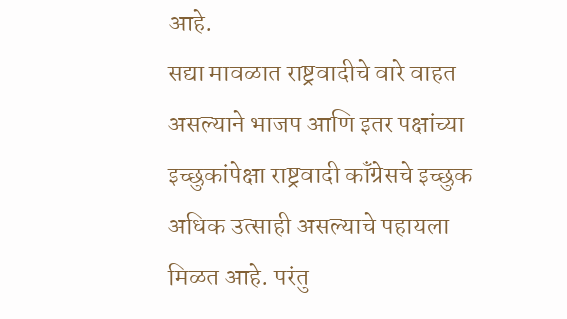आहे.
सद्या मावळात राष्ट्रवादीचे वारे वाहत असल्याने भाजप आणि इतर पक्षांच्या इच्छुकांपेक्षा राष्ट्रवादी कॉंग्रेसचे इच्छुक अधिक उत्साही असल्याचे पहायला मिळत आहे. परंतु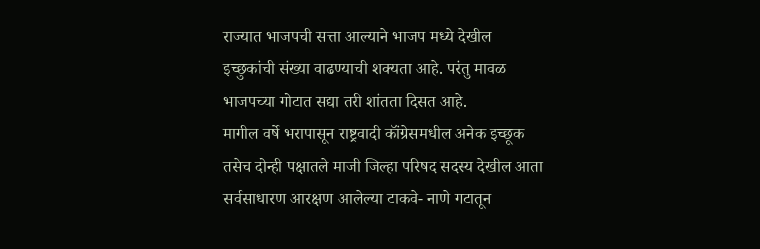राज्यात भाजपची सत्ता आल्याने भाजप मध्ये देखील इच्छुकांची संख्या वाढण्याची शक्यता आहे. परंतु मावळ भाजपच्या गोटात सद्या तरी शांतता दिसत आहे.
मागील वर्षे भरापासून राष्ट्रवादी कॉंग्रेसमधील अनेक इच्छूक तसेच दोन्ही पक्षातले माजी जिल्हा परिषद सदस्य देखील आता सर्वसाधारण आरक्षण आलेल्या टाकवे- नाणे गटातून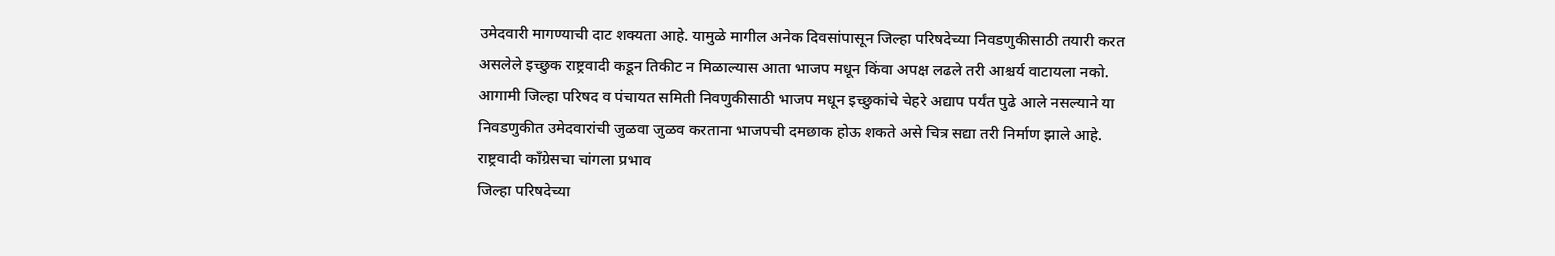उमेदवारी मागण्याची दाट शक्यता आहे. यामुळे मागील अनेक दिवसांपासून जिल्हा परिषदेच्या निवडणुकीसाठी तयारी करत असलेले इच्छुक राष्ट्रवादी कडून तिकीट न मिळाल्यास आता भाजप मधून किंवा अपक्ष लढले तरी आश्चर्य वाटायला नको. आगामी जिल्हा परिषद व पंचायत समिती निवणुकीसाठी भाजप मधून इच्छुकांचे चेहरे अद्याप पर्यंत पुढे आले नसल्याने या निवडणुकीत उमेदवारांची जुळवा जुळव करताना भाजपची दमछाक होऊ शकते असे चित्र सद्या तरी निर्माण झाले आहे.
राष्ट्रवादी कॉंग्रेसचा चांगला प्रभाव
जिल्हा परिषदेच्या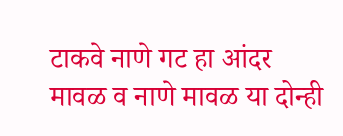टाकवे नाणे गट हा आंदर मावळ व नाणे मावळ या दोन्ही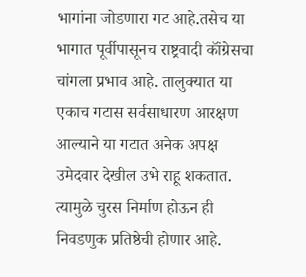भागांना जोडणारा गट आहे.तसेच या भागात पूर्वीपासूनच राष्ट्रवादी कॉंग्रेसचा चांगला प्रभाव आहे. तालुक्यात या एकाच गटास सर्वसाधारण आरक्षण आल्याने या गटात अनेक अपक्ष उमेदवार देखील उभे राहू शकतात. त्यामुळे चुरस निर्माण होऊन ही निवडणुक प्रतिष्ठेची होणार आहे.